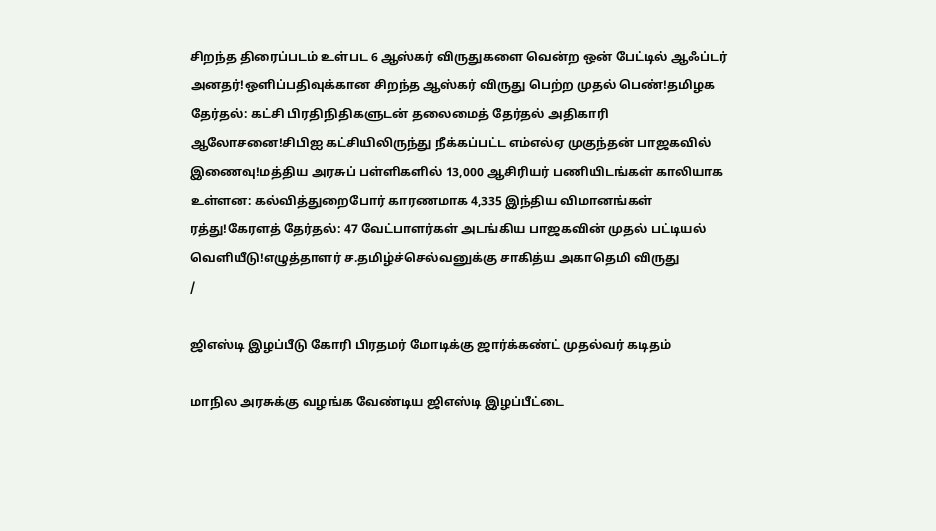சிறந்த திரைப்படம் உள்பட 6 ஆஸ்கர் விருதுகளை வென்ற ஒன் பேட்டில் ஆஃப்டர் அனதர்!ஒளிப்பதிவுக்கான சிறந்த ஆஸ்கர் விருது பெற்ற முதல் பெண்!தமிழக தேர்தல்: கட்சி பிரதிநிதிகளுடன் தலைமைத் தேர்தல் அதிகாரி ஆலோசனை!சிபிஐ கட்சியிலிருந்து நீக்கப்பட்ட எம்எல்ஏ முகுந்தன் பாஜகவில் இணைவு!மத்திய அரசுப் பள்ளிகளில் 13,000 ஆசிரியர் பணியிடங்கள் காலியாக உள்ளன: கல்வித்துறைபோர் காரணமாக 4,335 இந்திய விமானங்கள் ரத்து!கேரளத் தேர்தல்: 47 வேட்பாளர்கள் அடங்கிய பாஜகவின் முதல் பட்டியல் வெளியீடு!எழுத்தாளர் ச.தமிழ்ச்செல்வனுக்கு சாகித்ய அகாதெமி விருது
/

ஜிஎஸ்டி இழப்பீடு கோரி பிரதமர் மோடிக்கு ஜார்க்கண்ட் முதல்வர் கடிதம்

மாநில அரசுக்கு வழங்க வேண்டிய ஜிஎஸ்டி இழப்பீட்டை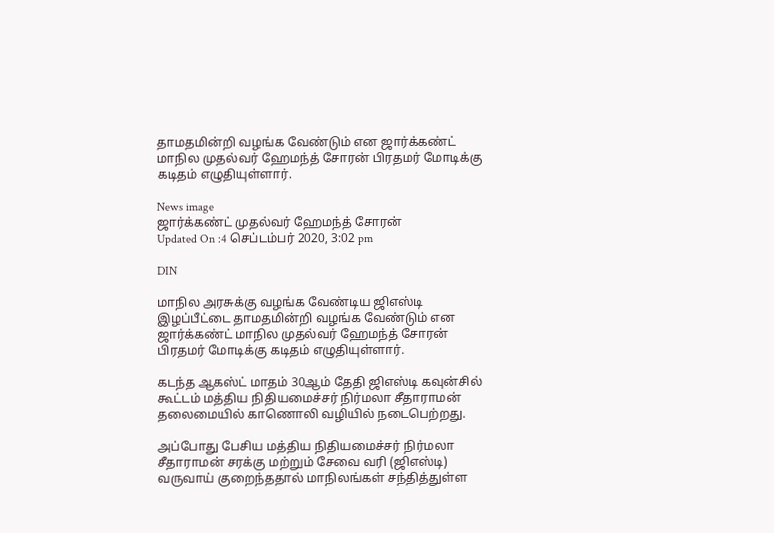தாமதமின்றி வழங்க வேண்டும் என ஜார்க்கண்ட் மாநில முதல்வர் ஹேமந்த் சோரன் பிரதமர் மோடிக்கு கடிதம் எழுதியுள்ளார்.

News image
ஜார்க்கண்ட் முதல்வர் ஹேமந்த் சோரன்
Updated On :4 செப்டம்பர் 2020, 3:02 pm

DIN

மாநில அரசுக்கு வழங்க வேண்டிய ஜிஎஸ்டி இழப்பீட்டை தாமதமின்றி வழங்க வேண்டும் என ஜார்க்கண்ட் மாநில முதல்வர் ஹேமந்த் சோரன் பிரதமர் மோடிக்கு கடிதம் எழுதியுள்ளார்.

கடந்த ஆகஸ்ட் மாதம் 30ஆம் தேதி ஜிஎஸ்டி கவுன்சில் கூட்டம் மத்திய நிதியமைச்சர் நிர்மலா சீதாராமன் தலைமையில் காணொலி வழியில் நடைபெற்றது.

அப்போது பேசிய மத்திய நிதியமைச்சர் நிர்மலா சீதாராமன் சரக்கு மற்றும் சேவை வரி (ஜிஎஸ்டி) வருவாய் குறைந்ததால் மாநிலங்கள் சந்தித்துள்ள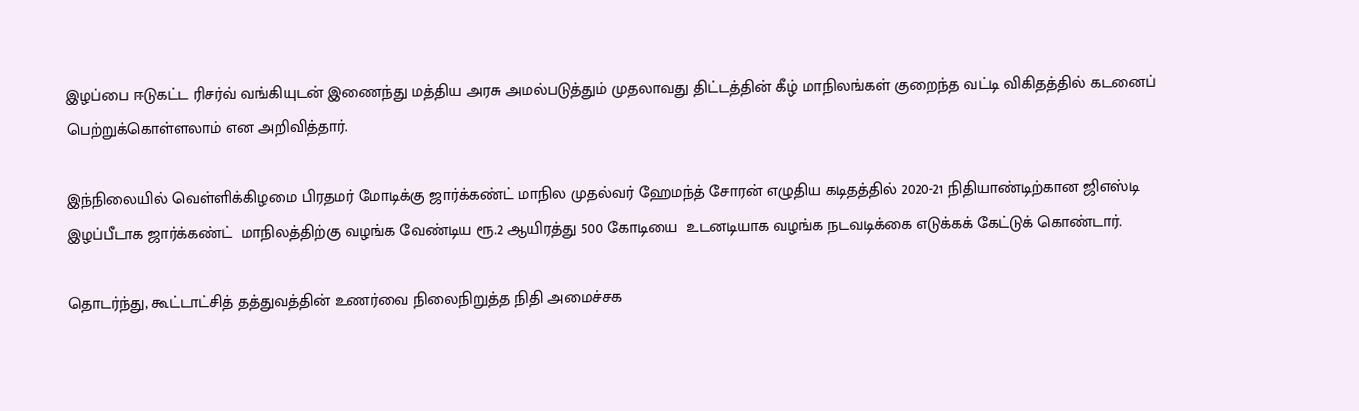இழப்பை ஈடுகட்ட ரிசர்வ் வங்கியுடன் இணைந்து மத்திய அரசு அமல்படுத்தும் முதலாவது திட்டத்தின் கீழ் மாநிலங்கள் குறைந்த வட்டி விகிதத்தில் கடனைப் பெற்றுக்கொள்ளலாம் என அறிவித்தார்.

இந்நிலையில் வெள்ளிக்கிழமை பிரதமர் மோடிக்கு ஜார்க்கண்ட் மாநில முதல்வர் ஹேமந்த் சோரன் எழுதிய கடிதத்தில் 2020-21 நிதியாண்டிற்கான ஜிஎஸ்டி இழப்பீடாக ஜார்க்கண்ட்  மாநிலத்திற்கு வழங்க வேண்டிய ரூ.2 ஆயிரத்து 500 கோடியை  உடனடியாக வழங்க நடவடிக்கை எடுக்கக் கேட்டுக் கொண்டார்.

தொடர்ந்து, கூட்டாட்சித் தத்துவத்தின் உணர்வை நிலைநிறுத்த நிதி அமைச்சக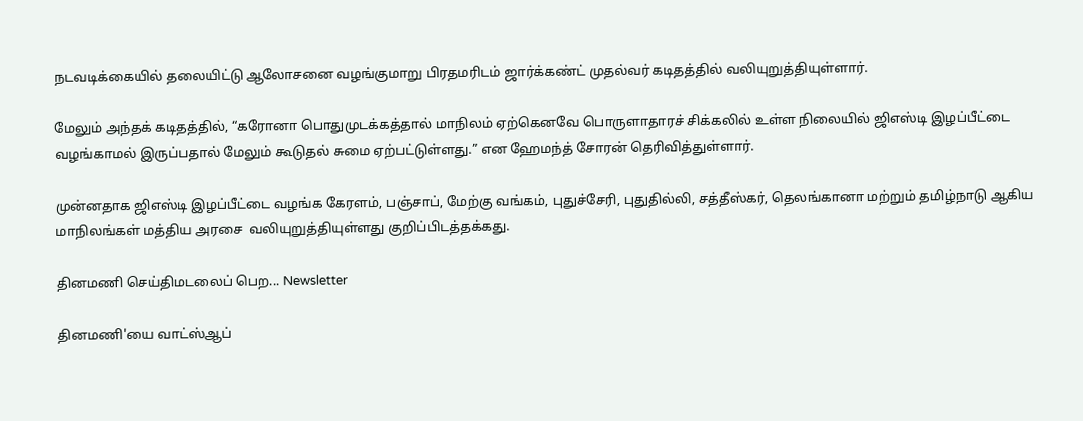நடவடிக்கையில் தலையிட்டு ஆலோசனை வழங்குமாறு பிரதமரிடம் ஜார்க்கண்ட் முதல்வர் கடிதத்தில் வலியுறுத்தியுள்ளார்.

மேலும் அந்தக் கடிதத்தில், “கரோனா பொதுமுடக்கத்தால் மாநிலம் ஏற்கெனவே பொருளாதாரச் சிக்கலில் உள்ள நிலையில் ஜிஎஸ்டி இழப்பீட்டை வழங்காமல் இருப்பதால் மேலும் கூடுதல் சுமை ஏற்பட்டுள்ளது.” என ஹேமந்த் சோரன் தெரிவித்துள்ளார்.

முன்னதாக ஜிஎஸ்டி இழப்பீட்டை வழங்க கேரளம், பஞ்சாப், மேற்கு வங்கம், புதுச்சேரி, புதுதில்லி, சத்தீஸ்கர், தெலங்கானா மற்றும் தமிழ்நாடு ஆகிய மாநிலங்கள் மத்திய அரசை  வலியுறுத்தியுள்ளது குறிப்பிடத்தக்கது.

தினமணி செய்திமடலைப் பெற... Newsletter

தினமணி'யை வாட்ஸ்ஆப்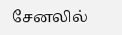சேனலில்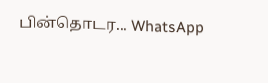பின்தொடர... WhatsApp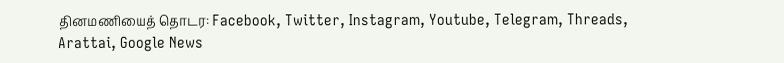தினமணியைத் தொடர: Facebook, Twitter, Instagram, Youtube, Telegram, Threads, Arattai, Google News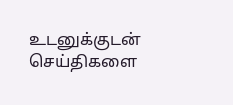உடனுக்குடன் செய்திகளை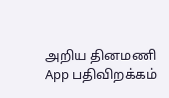அறிய தினமணி App பதிவிறக்கம்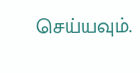செய்யவும்.